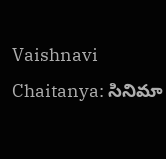Vaishnavi Chaitanya: సినిమా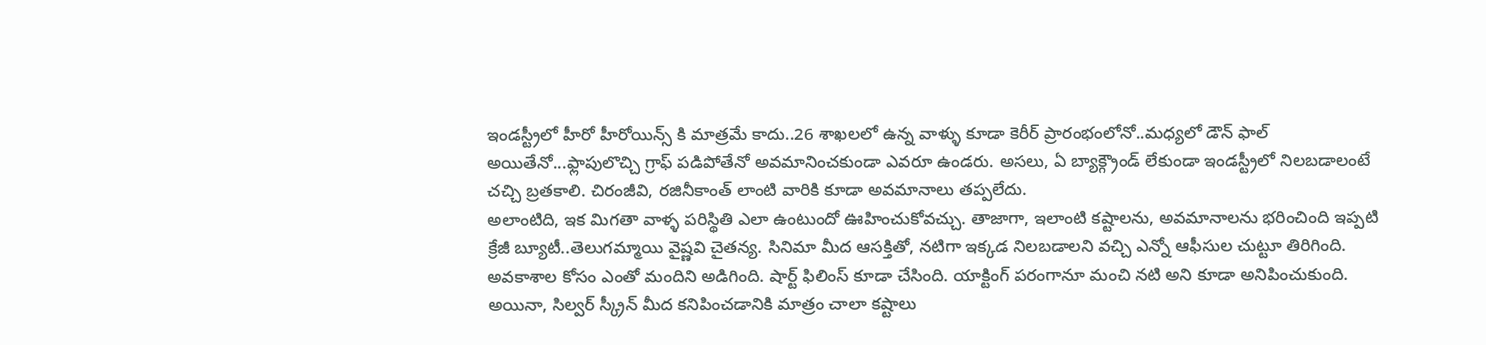ఇండస్ట్రీలో హీరో హీరోయిన్స్ కి మాత్రమే కాదు..26 శాఖలలో ఉన్న వాళ్ళు కూడా కెరీర్ ప్రారంభంలోనో..మధ్యలో డౌన్ ఫాల్ అయితేనో...ఫ్లాపులొచ్చి గ్రాఫ్ పడిపోతేనో అవమానించకుండా ఎవరూ ఉండరు. అసలు, ఏ బ్యాక్గ్రౌండ్ లేకుండా ఇండస్ట్రీలో నిలబడాలంటే చచ్చి బ్రతకాలి. చిరంజీవి, రజినీకాంత్ లాంటి వారికి కూడా అవమానాలు తప్పలేదు.
అలాంటిది, ఇక మిగతా వాళ్ళ పరిస్థితి ఎలా ఉంటుందో ఊహించుకోవచ్చు. తాజాగా, ఇలాంటి కష్టాలను, అవమానాలను భరించింది ఇప్పటి క్రేజీ బ్యూటీ..తెలుగమ్మాయి వైష్ణవి చైతన్య. సినిమా మీద ఆసక్తితో, నటిగా ఇక్కడ నిలబడాలని వచ్చి ఎన్నో ఆఫీసుల చుట్టూ తిరిగింది. అవకాశాల కోసం ఎంతో మందిని అడిగింది. షార్ట్ ఫిలింస్ కూడా చేసింది. యాక్టింగ్ పరంగానూ మంచి నటి అని కూడా అనిపించుకుంది.
అయినా, సిల్వర్ స్క్రీన్ మీద కనిపించడానికి మాత్రం చాలా కష్టాలు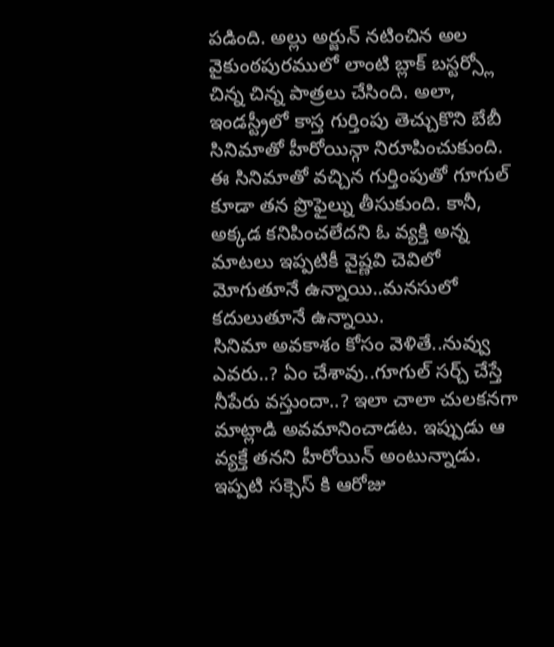పడింది. అల్లు అర్జున్ నటించిన అల వైకుంఠపురములో లాంటి బ్లాక్ బస్టర్స్లో చిన్న చిన్న పాత్రలు చేసింది. అలా, ఇండస్ట్రీలో కాస్త గుర్తింపు తెచ్చుకొని బేబీ సినిమాతో హీరోయిన్గా నిరూపించుకుంది. ఈ సినిమాతో వచ్చిన గుర్తింపుతో గూగుల్ కూడా తన ప్రొఫైల్ను తీసుకుంది. కానీ, అక్కడ కనిపించలేదని ఓ వ్యక్తి అన్న మాటలు ఇప్పటికీ వైష్ణవి చెవిలో మోగుతూనే ఉన్నాయి..మనసులో కదులుతూనే ఉన్నాయి.
సినిమా అవకాశం కోసం వెళితే..నువ్వు ఎవరు..? ఏం చేశావు..గూగుల్ సర్చ్ చేస్తే నీపేరు వస్తుందా..? ఇలా చాలా చులకనగా మాట్లాడి అవమానించాడట. ఇప్పుడు ఆ వ్యక్తే తనని హీరోయిన్ అంటున్నాడు. ఇప్పటి సక్సెస్ కి ఆరోజు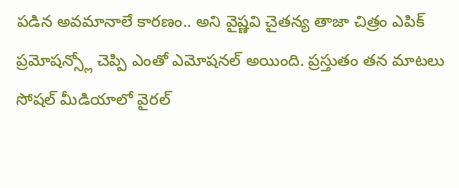పడిన అవమానాలే కారణం.. అని వైష్ణవి చైతన్య తాజా చిత్రం ఎపిక్ ప్రమోషన్స్లో చెప్పి ఎంతో ఎమోషనల్ అయింది. ప్రస్తుతం తన మాటలు సోషల్ మీడియాలో వైరల్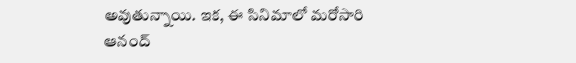అవుతున్నాయి. ఇక, ఈ సినిమాలో మరోసారి ఆనంద్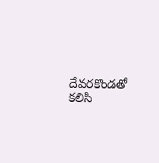దేవరకొండతో కలిసి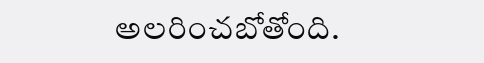అలరించబోతోంది.